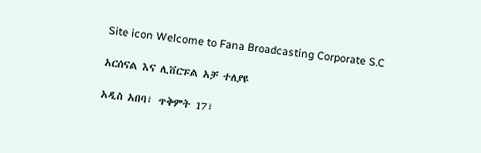Site icon Welcome to Fana Broadcasting Corporate S.C

አርሰናል እና ሊቨርፑል አቻ ተለያዩ

አዲስ አበባ፣ ጥቅምት 17፣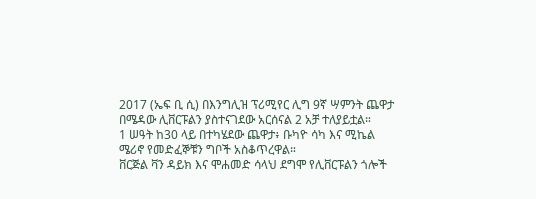2017 (ኤፍ ቢ ሲ) በእንግሊዝ ፕሪሚየር ሊግ 9ኛ ሣምንት ጨዋታ በሜዳው ሊቨርፑልን ያስተናገደው አርሰናል 2 አቻ ተለያይቷል።
1 ሠዓት ከ30 ላይ በተካሄደው ጨዋታ፥ ቡካዮ ሳካ እና ሚኬል ሜሪኖ የመድፈኞቹን ግቦች አስቆጥረዋል።
ቨርጅል ቫን ዳይክ እና ሞሐመድ ሳላህ ደግሞ የሊቨርፑልን ጎሎች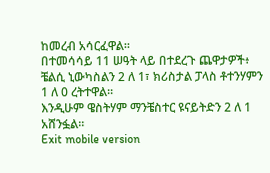ከመረብ አሳርፈዋል።
በተመሳሳይ 11 ሠዓት ላይ በተደረጉ ጨዋታዎች፥ ቼልሲ ኒውካስልን 2 ለ 1፣ ክሪስታል ፓላስ ቶተንሃምን 1 ለ 0 ረትተዋል።
እንዲሁም ዌስትሃም ማንቼስተር ዩናይትድን 2 ለ 1 አሸንፏል።
Exit mobile version